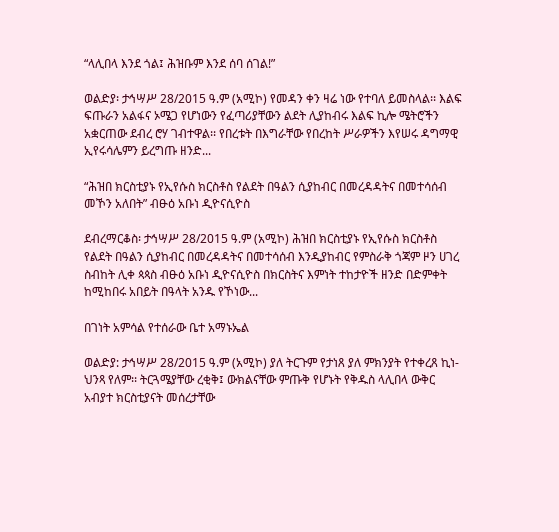“ላሊበላ እንደ ጎል፤ ሕዝቡም እንደ ሰባ ሰገል!”

ወልድያ፡ ታኅሣሥ 28/2015 ዓ.ም (አሚኮ) የመዳን ቀን ዛሬ ነው የተባለ ይመስላል፡፡ እልፍ ፍጡራን አልፋና ኦሜጋ የሆነውን የፈጣሪያቸውን ልደት ሊያከብሩ እልፍ ኪሎ ሜትሮችን አቋርጠው ደብረ ሮሃ ገብተዋል፡፡ የበረቱት በእግራቸው የበረከት ሥራዎችን እየሠሩ ዳግማዊ ኢየሩሳሌምን ይረግጡ ዘንድ...

“ሕዝበ ክርስቲያኑ የኢየሱስ ክርስቶስ የልደት በዓልን ሲያከብር በመረዳዳትና በመተሳሰብ መኾን አለበት” ብፁዕ አቡነ ዲዮናሲዮስ

ደብረማርቆስ፡ ታኅሣሥ 28/2015 ዓ.ም (አሚኮ) ሕዝበ ክርስቲያኑ የኢየሱስ ክርስቶስ የልደት በዓልን ሲያከብር በመረዳዳትና በመተሳሰብ እንዲያከብር የምስራቅ ጎጃም ዞን ሀገረ ስብከት ሊቀ ጳጳስ ብፁዕ አቡነ ዲዮናሲዮስ በክርስትና እምነት ተከታዮች ዘንድ በድምቀት ከሚከበሩ አበይት በዓላት አንዱ የኾነው...

በገነት አምሳል የተሰራው ቤተ አማኑኤል

ወልድያ: ታኅሣሥ 28/2015 ዓ.ም (አሚኮ) ያለ ትርጉም የታነጸ ያለ ምክንያት የተቀረጸ ኪነ-ህንጻ የለም፡፡ ትርጓሜያቸው ረቂቅ፤ ውክልናቸው ምጡቅ የሆኑት የቅዱስ ላሊበላ ውቅር አብያተ ክርስቲያናት መሰረታቸው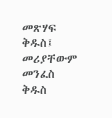መጽሃፍ ቅዱስ፤ መሪያቸውም መንፈስ ቅዱስ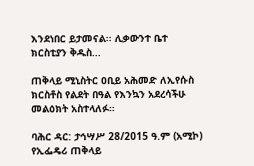እንደነበር ይታመናል፡፡ ሊቃውንተ ቤተ ክርስቲያን ቅዱስ...

ጠቅላይ ሚኒስትር ዐቢይ አሕመድ ለኢየሱስ ክርስቶስ የልደት በዓል የእንኳን አደረሳችሁ መልዕክት አስተላለፉ።

ባሕር ዳር: ታኅሣሥ 28/2015 ዓ.ም (አሚኮ) የኢፌዴሪ ጠቅላይ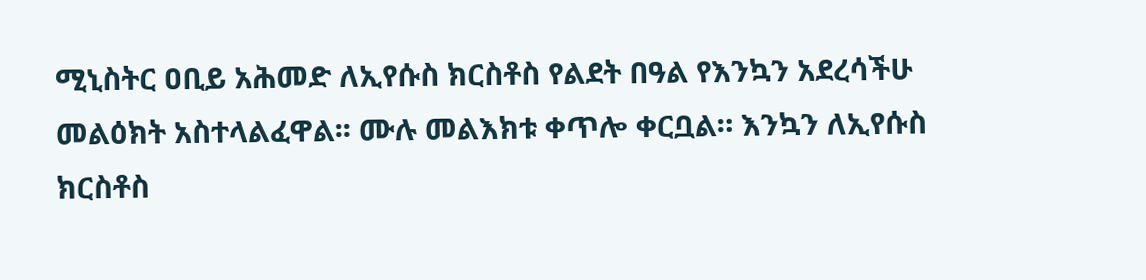ሚኒስትር ዐቢይ አሕመድ ለኢየሱስ ክርስቶስ የልደት በዓል የእንኳን አደረሳችሁ መልዕክት አስተላልፈዋል፡፡ ሙሉ መልእክቱ ቀጥሎ ቀርቧል። እንኳን ለኢየሱስ ክርስቶስ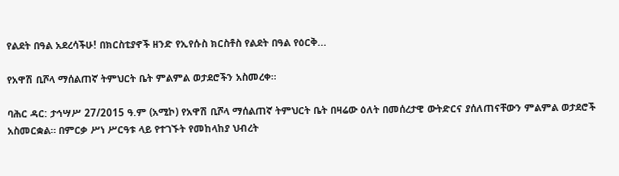የልደት በዓል አደረሳችሁ! በክርስቲያኖች ዘንድ የኢየሱስ ክርስቶስ የልደት በዓል የዕርቅ...

የአዋሽ ቢሾላ ማሰልጠኛ ትምህርት ቤት ምልምል ወታደሮችን አስመረቀ።

ባሕር ዳር: ታኅሣሥ 27/2015 ዓ.ም (አሚኮ) የአዋሽ ቢሾላ ማሰልጠኛ ትምህርት ቤት በዛሬው ዕለት በመሰረታዊ ውትድርና ያሰለጠናቸውን ምልምል ወታደሮች አስመርቋል። በምርቃ ሥነ ሥርዓቱ ላይ የተገኙት የመከላከያ ህብረት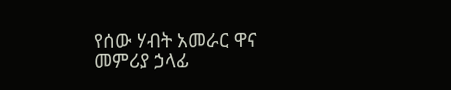የሰው ሃብት አመራር ዋና መምሪያ ኃላፊ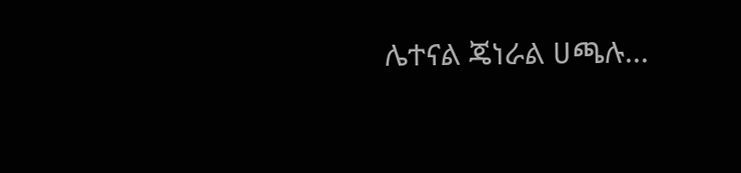ሌተናል ጄነራል ሀጫሉ...